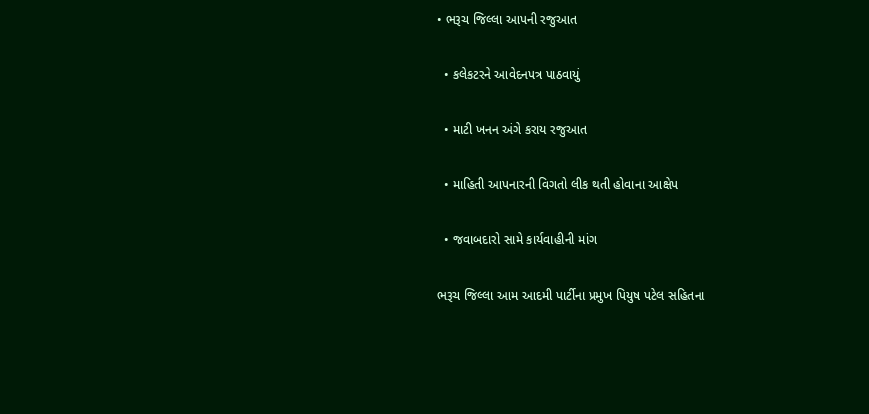• ભરૂચ જિલ્લા આપની રજુઆત

  • કલેકટરને આવેદનપત્ર પાઠવાયું

  • માટી ખનન અંગે કરાય રજુઆત

  • માહિતી આપનારની વિગતો લીક થતી હોવાના આક્ષેપ

  • જવાબદારો સામે કાર્યવાહીની માંગ

ભરૂચ જિલ્લા આમ આદમી પાર્ટીના પ્રમુખ પિયુષ પટેલ સહિતના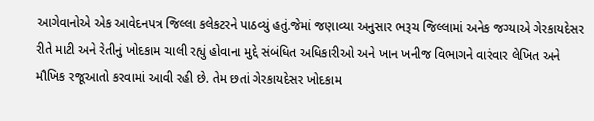આગેવાનોએ એક આવેદનપત્ર જિલ્લા કલેકટરને પાઠવ્યું હતું.જેમાં જણાવ્યા અનુસાર ભરૂચ જિલ્લામાં અનેક જગ્યાએ ગેરકાયદેસર રીતે માટી અને રેતીનું ખોદકામ ચાલી રહ્યું હોવાના મુદ્દે સંબંધિત અધિકારીઓ અને ખાન ખનીજ વિભાગને વારંવાર લેખિત અને મૌખિક રજૂઆતો કરવામાં આવી રહી છે. તેમ છતાં ગેરકાયદેસર ખોદકામ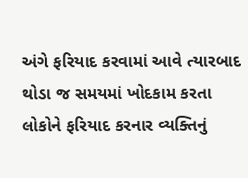અંગે ફરિયાદ કરવામાં આવે ત્યારબાદ થોડા જ સમયમાં ખોદકામ કરતા લોકોને ફરિયાદ કરનાર વ્યક્તિનું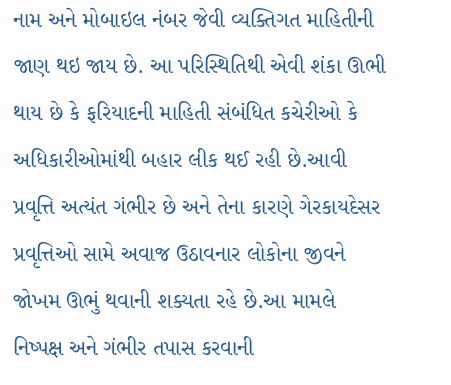નામ અને મોબાઇલ નંબર જેવી વ્યક્તિગત માહિતીની જાણ થઇ જાય છે. આ પરિસ્થિતિથી એવી શંકા ઊભી થાય છે કે ફરિયાદની માહિતી સંબંધિત કચેરીઓ કે અધિકારીઓમાંથી બહાર લીક થઈ રહી છે.આવી પ્રવૃત્તિ અત્યંત ગંભીર છે અને તેના કારણે ગેરકાયદેસર પ્રવૃત્તિઓ સામે અવાજ ઉઠાવનાર લોકોના જીવને જોખમ ઊભું થવાની શક્યતા રહે છે.આ મામલે નિષ્પક્ષ અને ગંભીર તપાસ કરવાની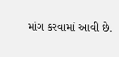માંગ કરવામાં આવી છે.